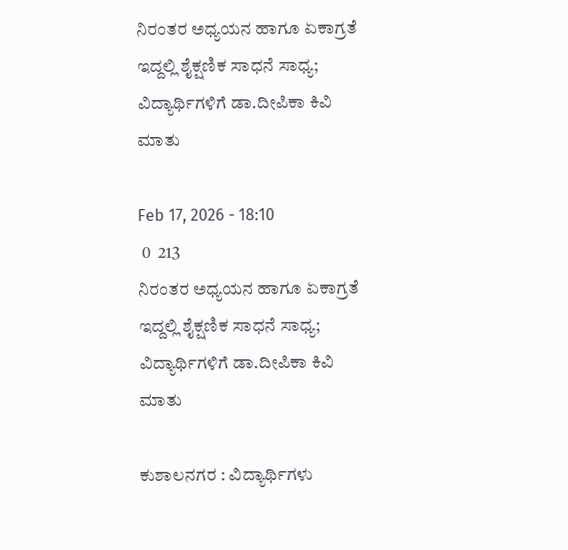ನಿರಂತರ ಅಧ್ಯಯನ ಹಾಗೂ ಏಕಾಗ್ರತೆ ಇದ್ದಲ್ಲಿ ಶೈಕ್ಷಣಿಕ ಸಾಧನೆ ಸಾಧ್ಯ; ವಿದ್ಯಾರ್ಥಿಗಳಿಗೆ ಡಾ.ದೀಪಿಕಾ ಕಿವಿ ಮಾತು

Feb 17, 2026 - 18:10
 0  213
ನಿರಂತರ ಅಧ್ಯಯನ ಹಾಗೂ ಏಕಾಗ್ರತೆ ಇದ್ದಲ್ಲಿ ಶೈಕ್ಷಣಿಕ ಸಾಧನೆ ಸಾಧ್ಯ; ವಿದ್ಯಾರ್ಥಿಗಳಿಗೆ ಡಾ.ದೀಪಿಕಾ ಕಿವಿ ಮಾತು

ಕುಶಾಲನಗರ : ವಿದ್ಯಾರ್ಥಿಗಳು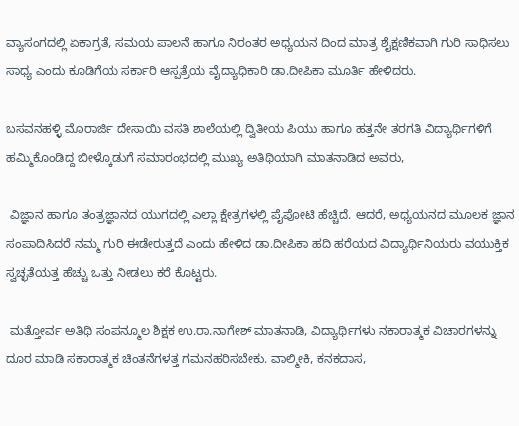ವ್ಯಾಸಂಗದಲ್ಲಿ ಏಕಾಗ್ರತೆ, ಸಮಯ ಪಾಲನೆ ಹಾಗೂ ನಿರಂತರ ಅಧ್ಯಯನ ದಿಂದ ಮಾತ್ರ ಶೈಕ್ಷಣಿಕವಾಗಿ ಗುರಿ ಸಾಧಿಸಲು ಸಾಧ್ಯ ಎಂದು ಕೂಡಿಗೆಯ ಸರ್ಕಾರಿ ಆಸ್ಪತ್ರೆಯ ವೈದ್ಯಾಧಿಕಾರಿ ಡಾ.ದೀಪಿಕಾ ಮೂರ್ತಿ ಹೇಳಿದರು.

ಬಸವನಹಳ್ಳಿ ಮೊರಾರ್ಜಿ ದೇಸಾಯಿ ವಸತಿ ಶಾಲೆಯಲ್ಲಿ ದ್ವಿತೀಯ ಪಿಯು ಹಾಗೂ ಹತ್ತನೇ ತರಗತಿ ವಿದ್ಯಾರ್ಥಿಗಳಿಗೆ ಹಮ್ಮಿಕೊಂಡಿದ್ದ ಬೀಳ್ಕೊಡುಗೆ ಸಮಾರಂಭದಲ್ಲಿ ಮುಖ್ಯ ಅತಿಥಿಯಾಗಿ ಮಾತನಾಡಿದ ಅವರು,

 ವಿಜ್ಞಾನ ಹಾಗೂ ತಂತ್ರಜ್ಞಾನದ ಯುಗದಲ್ಲಿ ಎಲ್ಲಾ ಕ್ಷೇತ್ರಗಳಲ್ಲಿ ಪೈಪೋಟಿ ಹೆಚ್ಚಿದೆ. ಆದರೆ, ಅಧ್ಯಯನದ ಮೂಲಕ ಜ್ಞಾನ ಸಂಪಾದಿಸಿದರೆ ನಮ್ಮ ಗುರಿ ಈಡೇರುತ್ತದೆ ಎಂದು ಹೇಳಿದ ಡಾ.ದೀಪಿಕಾ ಹದಿ ಹರೆಯದ ವಿದ್ಯಾರ್ಥಿನಿಯರು ವಯುಕ್ತಿಕ ಸ್ವಚ್ಛತೆಯತ್ತ ಹೆಚ್ಚು ಒತ್ತು ನೀಡಲು ಕರೆ ಕೊಟ್ಟರು.

 ಮತ್ತೋರ್ವ ಅತಿಥಿ ಸಂಪನ್ಮೂಲ ಶಿಕ್ಷಕ ಉ.ರಾ.ನಾಗೇಶ್ ಮಾತನಾಡಿ, ವಿದ್ಯಾರ್ಥಿಗಳು ನಕಾರಾತ್ಮಕ ವಿಚಾರಗಳನ್ನು ದೂರ ಮಾಡಿ ಸಕಾರಾತ್ಮಕ ಚಿಂತನೆಗಳತ್ತ ಗಮನಹರಿಸಬೇಕು. ವಾಲ್ಮೀಕಿ, ಕನಕದಾಸ,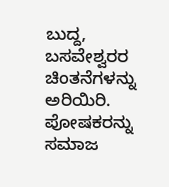ಬುದ್ದ, ಬಸವೇಶ್ವರರ ಚಿಂತನೆಗಳನ್ನು ಅರಿಯಿರಿ. ಪೋಷಕರನ್ನು ಸಮಾಜ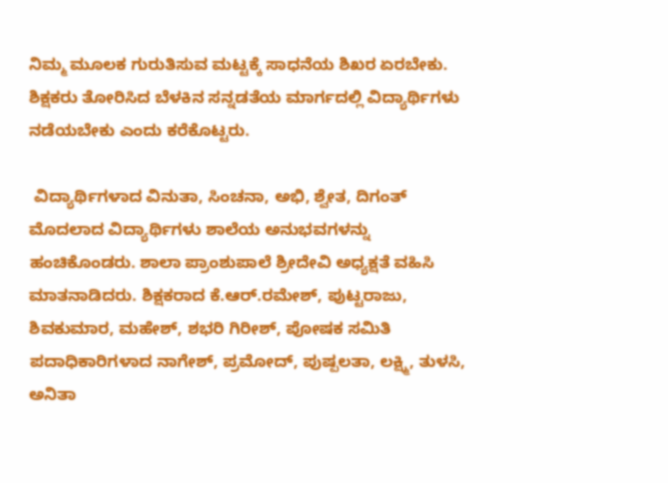ನಿಮ್ಮ ಮೂಲಕ ಗುರುತಿಸುವ ಮಟ್ಟಕ್ಕೆ ಸಾಧನೆಯ ಶಿಖರ ಏರಬೇಕು. ಶಿಕ್ಷಕರು ತೋರಿಸಿದ ಬೆಳಕಿನ ಸನ್ನಡತೆಯ ಮಾರ್ಗದಲ್ಲಿ ವಿದ್ಯಾರ್ಥಿಗಳು ನಡೆಯಬೇಕು ಎಂದು ಕರೆಕೊಟ್ಟರು.

 ವಿದ್ಯಾರ್ಥಿಗಳಾದ ವಿನುತಾ, ಸಿಂಚನಾ, ಅಭಿ, ಶ್ವೇತ, ದಿಗಂತ್ ಮೊದಲಾದ ವಿದ್ಯಾರ್ಥಿಗಳು ಶಾಲೆಯ ಅನುಭವಗಳನ್ನು ಹಂಚಿಕೊಂಡರು. ಶಾಲಾ ಪ್ರಾಂಶುಪಾಲೆ ಶ್ರೀದೇವಿ ಅಧ್ಯಕ್ಷತೆ ವಹಿಸಿ ಮಾತನಾಡಿದರು. ಶಿಕ್ಷಕರಾದ ಕೆ.ಆರ್.ರಮೇಶ್, ಪುಟ್ಟರಾಜು, ಶಿವಕುಮಾರ, ಮಹೇಶ್, ಶಭರಿ ಗಿರೀಶ್, ಪೋಷಕ ಸಮಿತಿ ಪದಾಧಿಕಾರಿಗಳಾದ ನಾಗೇಶ್, ಪ್ರಮೋದ್, ಪುಷ್ಪಲತಾ, ಲಕ್ಷ್ಮಿ, ತುಳಸಿ, ಅನಿತಾ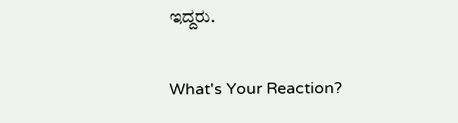ಇದ್ದರು.

What's Your Reaction?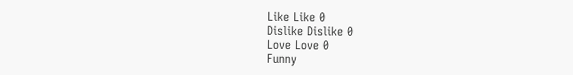Like Like 0
Dislike Dislike 0
Love Love 0
Funny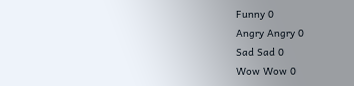Funny 0
Angry Angry 0
Sad Sad 0
Wow Wow 0